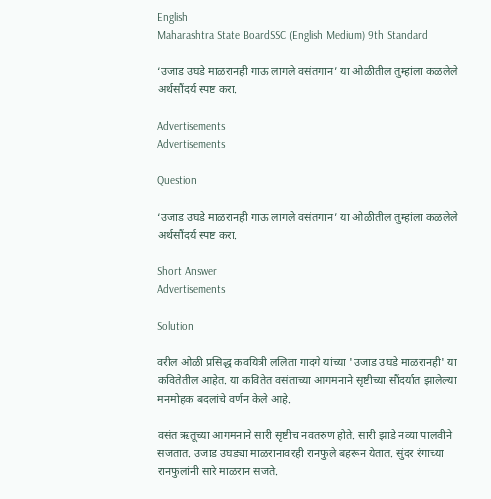English
Maharashtra State BoardSSC (English Medium) 9th Standard

‘उजाड उघडे माळरानही गाऊ लागले वसंतगान’ या ओळीतील तुम्हांला कळलेले अर्थसौंदर्य स्पष्ट करा.

Advertisements
Advertisements

Question

‘उजाड उघडे माळरानही गाऊ लागले वसंतगान’ या ओळीतील तुम्हांला कळलेले अर्थसौंदर्य स्पष्ट करा.

Short Answer
Advertisements

Solution

वरील ओळी प्रसिद्ध कवयित्री ललिता गादगे यांच्या 'उजाड उघडे माळरानही' या कवितेतील आहेत. या कवितेत वसंताच्या आगमनाने सृष्टीच्या सौंदर्यात झालेल्या मनमोहक बदलांचे वर्णन केले आहे.

वसंत ऋतूच्या आगमनाने सारी सृष्टीच नवतरुण होते. सारी झाडे नव्या पालवीने सजतात. उजाड उघड्या माळरानावरही रानफुले बहरून येतात. सुंदर रंगाच्या रानफुलांनी सारे माळरान सजते.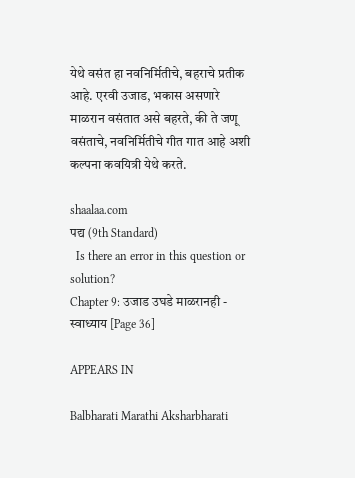येथे वसंत हा नवनिर्मितीचे, बहराचे प्रतीक आहे. एरवी उजाड, भकास असणारे माळरान वसंतात असे बहरते, की ते जणू वसंताचे, नवनिर्मितीचे गीत गात आहे अशी कल्पना कवयित्री येथे करते.

shaalaa.com
पद्य (9th Standard)
  Is there an error in this question or solution?
Chapter 9: उजाड उघडे माळरानही - स्वाध्याय [Page 36]

APPEARS IN

Balbharati Marathi Aksharbharati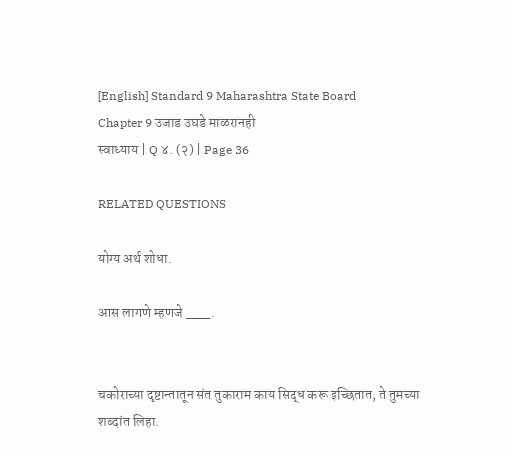[English] Standard 9 Maharashtra State Board
Chapter 9 उजाड उघडे माळरानही
स्वाध्याय | Q ४. (२) | Page 36

RELATED QUESTIONS

योग्य अर्थ शोधा.

आस लागणे म्हणजे ___.


चकोराच्या दृष्टान्तातून संत तुकाराम काय सिद्ध करू इच्छितात, ते तुमच्या शब्दांत लिहा.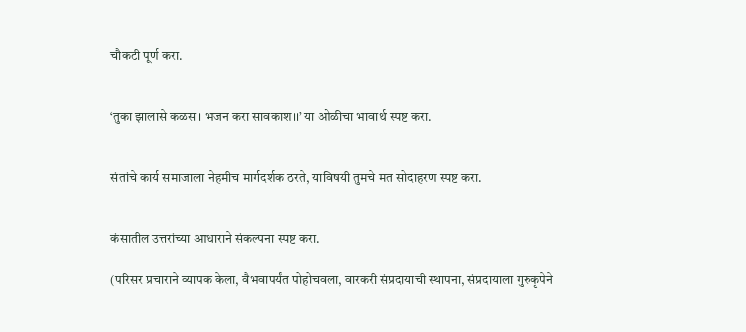चौकटी पूर्ण करा.


‘तुका झालासे कळस। भजन करा सावकाश।।’ या ओळीचा भावार्थ स्पष्ट करा.


संतांचे कार्य समाजाला नेहमीच मार्गदर्शक ठरते, याविषयी तुमचे मत सोदाहरण स्पष्ट करा.


कंसातील उत्तरांच्या आधाराने संकल्पना स्पष्ट करा.

(परिसर प्रचाराने व्यापक केला, वैभवापर्यंत पोहोचवला, वारकरी संप्रदायाची स्थापना, संप्रदायाला गुरुकृपेने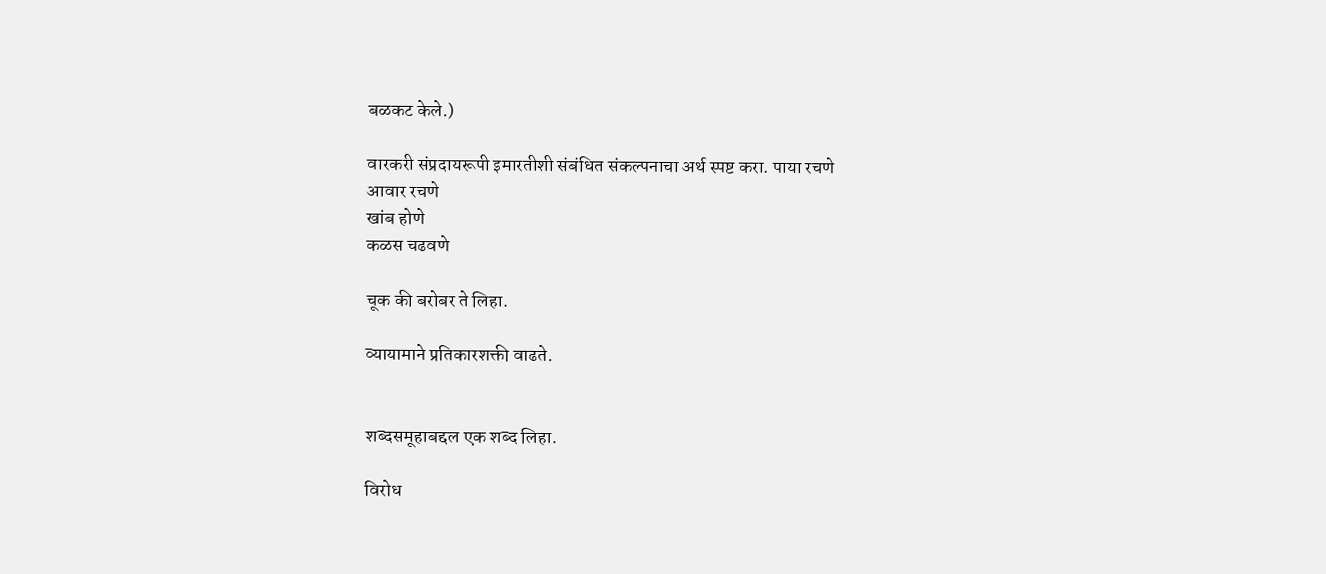बळकट केले.)

वारकरी संप्रदायरूपी इमारतीशी संबंधित संकल्पनाचा अर्थ स्पष्ट करा. पाया रचणे
आवार रचणे
खांब होणे
कळस चढवणे

चूक की बरोबर ते लिहा.

व्यायामाने प्रतिकारशक्ती वाढते.


शब्दसमूहाबद्दल एक शब्द लिहा.

विरोध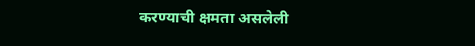करण्याची क्षमता असलेली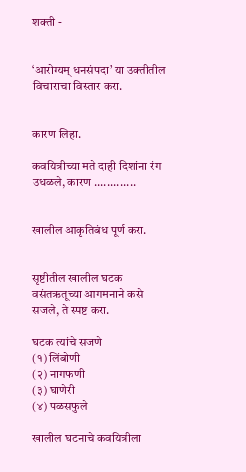शक्ती -


‘आरोग्यम् धनसंपदा’ या उक्तीतील विचाराचा विस्तार करा.


कारण लिहा.

कवयित्रीच्या मते दाही दिशांना रंग उधळले, कारण .............


खालील आकृतिबंध पूर्ण करा.


सृष्टीतील खालील घटक वसंतऋतूच्या आगमनाने कसे सजले, ते स्पष्ट करा.

घटक त्यांचे सजणे
(१) लिंबोणी
(२) नागफणी
(३) घाणेरी
(४) पळसफुले

खालील घटनाचे कवयित्रीला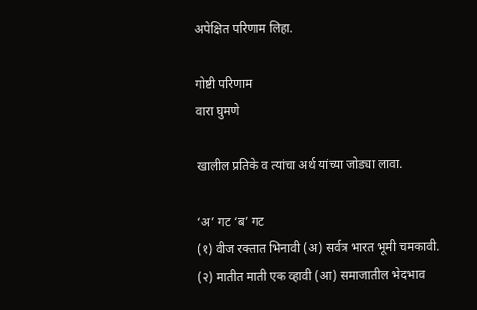अपेक्षित परिणाम लिहा.

गोष्टी परिणाम
वारा घुमणे

खालील प्रतिके व त्यांचा अर्थ यांच्या जोड्या लावा.

‘अ’ गट ‘ब’ गट
(१) वीज रक्तात भिनावी (अ) सर्वत्र भारत भूमी चमकावी.
(२) मातीत माती एक व्हावी (आ) समाजातील भेदभाव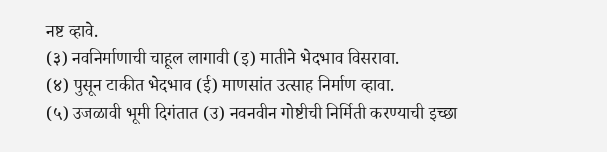नष्ट व्हावे.
(३) नवनिर्माणाची चाहूल लागावी (इ) मातीने भेदभाव विसरावा.
(४) पुसून टाकीत भेदभाव (ई) माणसांत उत्साह निर्माण व्हावा.
(५) उजळावी भूमी दिगंतात (उ) नवनवीन गोष्टीची निर्मिती करण्याची इच्छा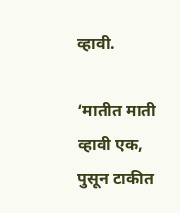व्हावी.

‘मातीत माती व्हावी एक, पुसून टाकीत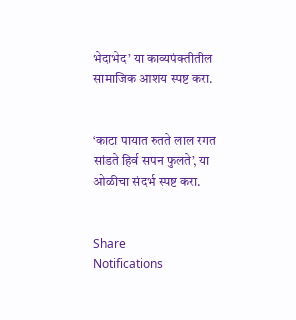भेदाभेद’ या काव्यपंक्तीतील सामाजिक आशय स्पष्ट करा.


‘काटा पायात रुतते लाल रगत सांडते हिर्व सपन फुलते’, या ओळीचा संदर्भ स्पष्ट करा.


Share
Notifications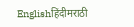Englishहिंदीमराठी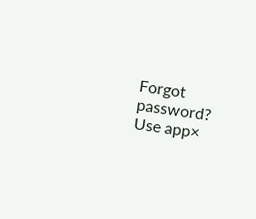Forgot password?
Use app×